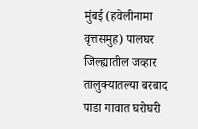मुंबई (हवेलीनामा वृत्तसमुह) पालघर जिल्ह्यातील जव्हार तालुक्यातल्या बरबाद पाडा गावात घरोघरी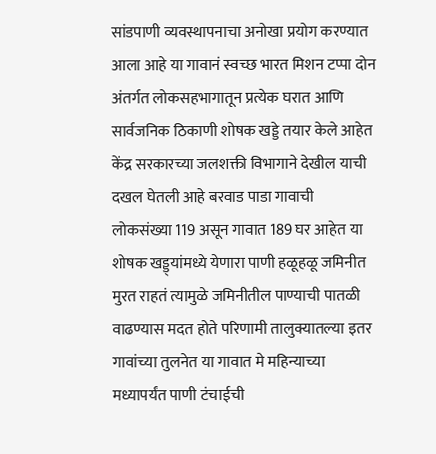सांडपाणी व्यवस्थापनाचा अनोखा प्रयोग करण्यात आला आहे या गावानं स्वच्छ भारत मिशन टप्पा दोन अंतर्गत लोकसहभागातून प्रत्येक घरात आणि सार्वजनिक ठिकाणी शोषक खड्डे तयार केले आहेत केंद्र सरकारच्या जलशक्ती विभागाने देखील याची दखल घेतली आहे बरवाड पाडा गावाची लोकसंख्या 119 असून गावात 189 घर आहेत या शोषक खड्ड्यांमध्ये येणारा पाणी हळूहळू जमिनीत मुरत राहतं त्यामुळे जमिनीतील पाण्याची पातळी वाढण्यास मदत होते परिणामी तालुक्यातल्या इतर गावांच्या तुलनेत या गावात मे महिन्याच्या मध्यापर्यंत पाणी टंचाईची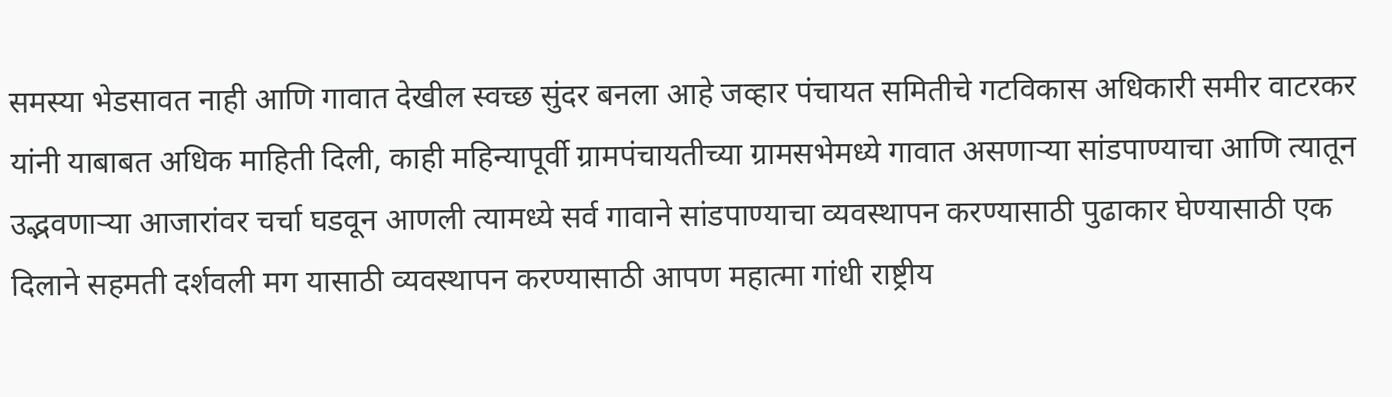समस्या भेडसावत नाही आणि गावात देखील स्वच्छ सुंदर बनला आहे जव्हार पंचायत समितीचे गटविकास अधिकारी समीर वाटरकर यांनी याबाबत अधिक माहिती दिली, काही महिन्यापूर्वी ग्रामपंचायतीच्या ग्रामसभेमध्ये गावात असणाऱ्या सांडपाण्याचा आणि त्यातून उद्भवणाऱ्या आजारांवर चर्चा घडवून आणली त्यामध्ये सर्व गावाने सांडपाण्याचा व्यवस्थापन करण्यासाठी पुढाकार घेण्यासाठी एक दिलाने सहमती दर्शवली मग यासाठी व्यवस्थापन करण्यासाठी आपण महात्मा गांधी राष्ट्रीय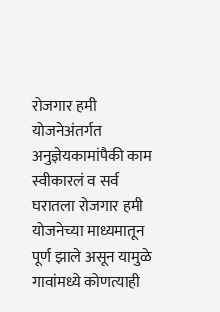रोजगार हमी योजनेअंतर्गत अनुज्ञेयकामांपैकी काम स्वीकारलं व सर्व घरातला रोजगार हमी योजनेच्या माध्यमातून पूर्ण झाले असून यामुळे गावांमध्ये कोणत्याही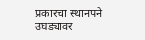प्रकारचा स्थानपने उघड्यावर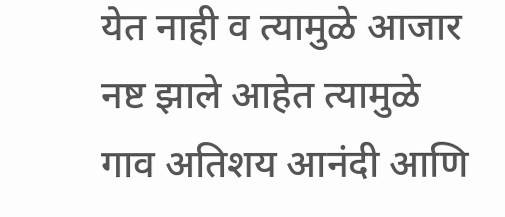येत नाही व त्यामुळे आजार नष्ट झाले आहेत त्यामुळे गाव अतिशय आनंदी आणि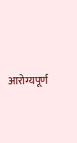आरोग्यपूर्ण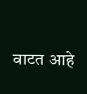वाटत आहे